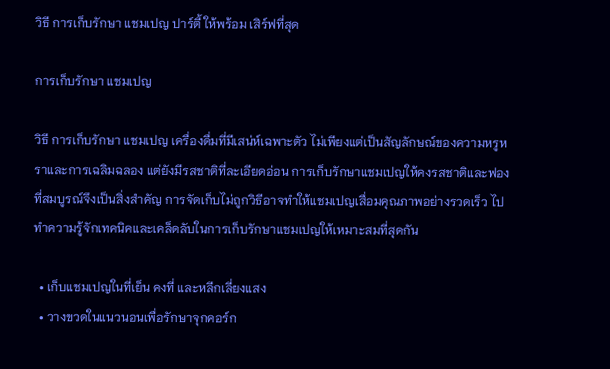วิธี การเก็บรักษา แชมเปญ ปาร์ตี้ ให้พร้อม เสิร์ฟที่สุด

การเก็บรักษา แชมเปญ

วิธี การเก็บรักษา แชมเปญ เครื่องดื่มที่มีเสน่ห์เฉพาะตัว ไม่เพียงแต่เป็นสัญลักษณ์ของความหรูหราและการเฉลิมฉลอง แต่ยังมีรสชาติที่ละเอียดอ่อน การเก็บรักษาแชมเปญให้คงรสชาติและฟองที่สมบูรณ์จึงเป็นสิ่งสำคัญ การจัดเก็บไม่ถูกวิธีอาจทำให้แชมเปญเสื่อมคุณภาพอย่างรวดเร็ว ไปทำความรู้จักเทคนิคและเคล็ดลับในการเก็บรักษาแชมเปญให้เหมาะสมที่สุดกัน

  • เก็บแชมเปญในที่เย็น คงที่ และหลีกเลี่ยงแสง
  • วางขวดในแนวนอนเพื่อรักษาจุกคอร์ก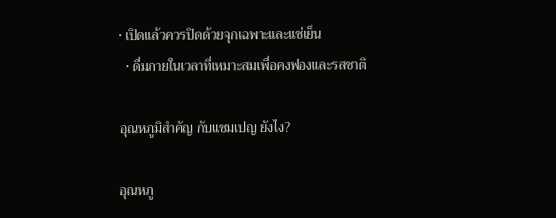• เปิดแล้วควรปิดด้วยจุกเฉพาะและแช่เย็น
  • ดื่มภายในเวลาที่เหมาะสมเพื่อคงฟองและรสชาติ

อุณหภูมิสำคัญ กับแชมเปญ ยังไง?

อุณหภู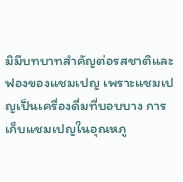มิมีบทบาทสำคัญต่อรสชาติและฟองของแชมเปญ เพราะแชมเปญเป็นเครื่องดื่มที่บอบบาง การเก็บแชมเปญในอุณหภู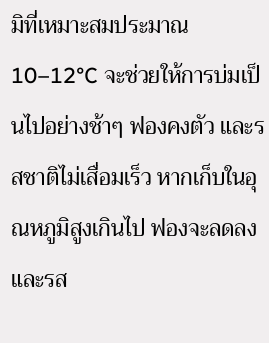มิที่เหมาะสมประมาณ 10–12°C จะช่วยให้การบ่มเป็นไปอย่างช้าๆ ฟองคงตัว และรสชาติไม่เสื่อมเร็ว หากเก็บในอุณหภูมิสูงเกินไป ฟองจะลดลงและรส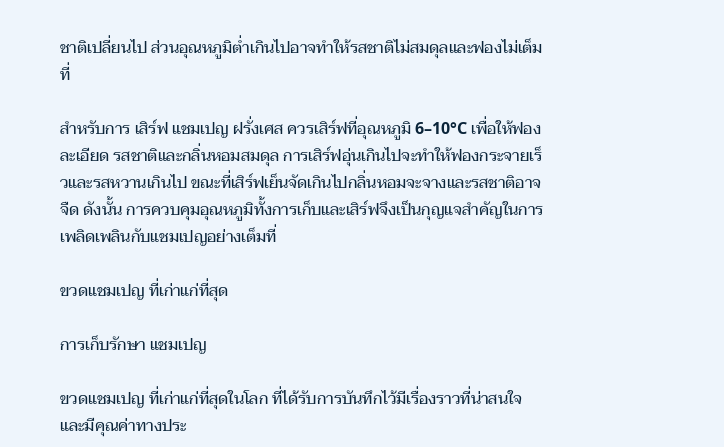ชาติเปลี่ยนไป ส่วนอุณหภูมิต่ำเกินไปอาจทำให้รสชาติไม่สมดุลและฟองไม่เต็มที่

สำหรับการ เสิร์ฟ แชมเปญ ฝรั่งเศส ควรเสิร์ฟที่อุณหภูมิ 6–10°C เพื่อให้ฟองละเอียด รสชาติและกลิ่นหอมสมดุล การเสิร์ฟอุ่นเกินไปจะทำให้ฟองกระจายเร็วและรสหวานเกินไป ขณะที่เสิร์ฟเย็นจัดเกินไปกลิ่นหอมจะจางและรสชาติอาจจืด ดังนั้น การควบคุมอุณหภูมิทั้งการเก็บและเสิร์ฟจึงเป็นกุญแจสำคัญในการเพลิดเพลินกับแชมเปญอย่างเต็มที่

ขวดแชมเปญ ที่เก่าแก่ที่สุด

การเก็บรักษา แชมเปญ

ขวดแชมเปญ ที่เก่าแก่ที่สุดในโลก ที่ได้รับการบันทึกไว้มีเรื่องราวที่น่าสนใจและมีคุณค่าทางประ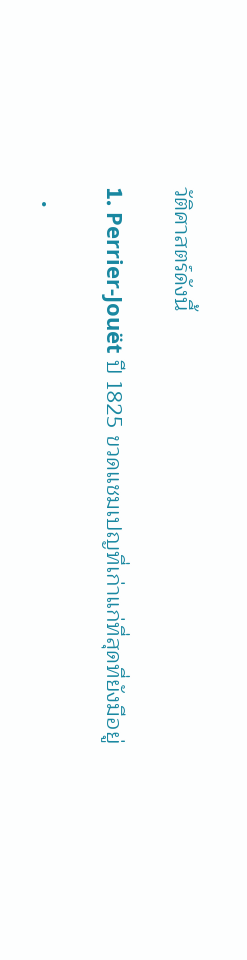วัติศาสตร์ดังนี้

1. Perrier‑Jouët ปี 1825 ขวดแชมเปญที่เก่าแก่ที่สุดที่ยังมีอยู่

  •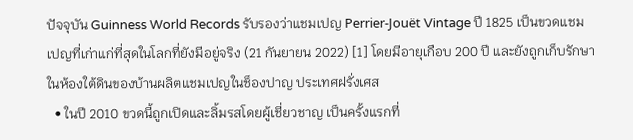ปัจจุบัน Guinness World Records รับรองว่าแชมเปญ Perrier‑Jouët Vintage ปี 1825 เป็นขวดแชมเปญที่เก่าแก่ที่สุดในโลกที่ยังมีอยู่จริง (21 กันยายน 2022) [1] โดยมีอายุเกือบ 200 ปี และยังถูกเก็บรักษาในห้องใต้ดินของบ้านผลิตแชมเปญในช็องปาญ ประเทศฝรั่งเศส
  • ในปี 2010 ขวดนี้ถูกเปิดและลิ้มรสโดยผู้เชี่ยวชาญ เป็นครั้งแรกที่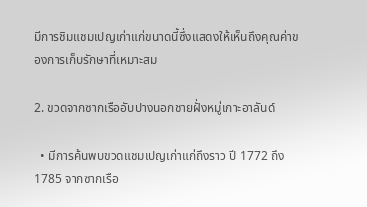มีการชิมแชมเปญเก่าแก่ขนาดนี้ซึ่งแสดงให้เห็นถึงคุณค่าของการเก็บรักษาที่เหมาะสม

2. ขวดจากซากเรืออับปางนอกชายฝั่งหมู่เกาะอาลันด์

  • มีการค้นพบขวดแชมเปญเก่าแก่ถึงราว ปี 1772 ถึง 1785 จากซากเรือ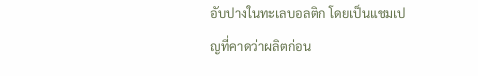อับปางในทะเลบอลติก โดยเป็นแชมเปญที่คาดว่าผลิตก่อน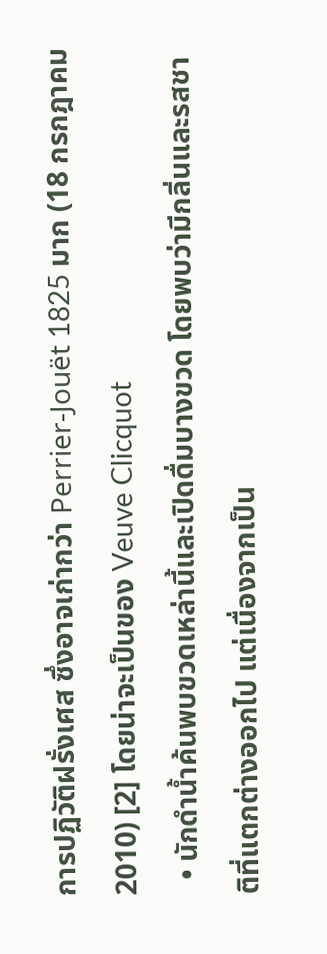การปฏิวัติฝรั่งเศส ซึ่งอาจเก่ากว่า Perrier‑Jouët 1825 มาก (18 กรกฎาคม 2010) [2] โดยน่าจะเป็นของ Veuve Clicquot
  • นักดำน้ำค้นพบขวดเหล่านี้และเปิดดื่มบางขวด โดยพบว่ามีกลิ่นและรสชาติที่แตกต่างออกไป แต่เนื่องจากเป็น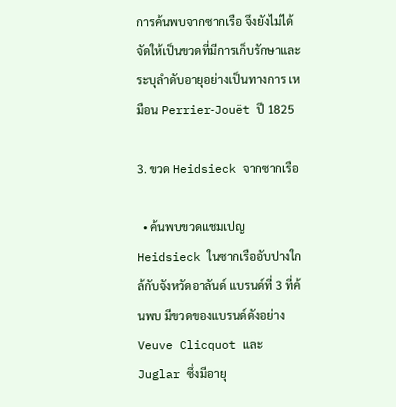การค้นพบจากซากเรือ จึงยังไม่ได้จัดให้เป็นขวดที่มีการเก็บรักษาและระบุลำดับอายุอย่างเป็นทางการ เหมือน Perrier‑Jouët ปี 1825

3. ขวด Heidsieck จากซากเรือ

  • ค้นพบขวดแชมเปญ Heidsieck ในซากเรืออับปางใกล้กับจังหวัดอาลันด์ แบรนด์ที่ 3 ที่ค้นพบ มีขวดของแบรนด์ดังอย่าง Veuve Clicquot และ Juglar ซึ่งมีอายุ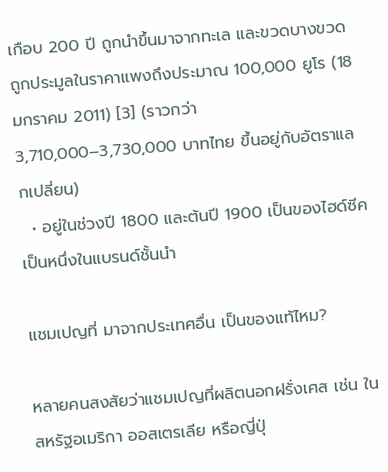เกือบ 200 ปี ถูกนำขึ้นมาจากทะเล และขวดบางขวดถูกประมูลในราคาแพงถึงประมาณ 100,000 ยูโร (18 มกราคม 2011) [3] (ราวกว่า 3,710,000–3,730,000 บาทไทย ขึ้นอยู่กับอัตราแลกเปลี่ยน)
  • อยู่ในช่วงปี 1800 และต้นปี 1900 เป็นของไฮด์ซีคเป็นหนึ่งในแบรนด์ชั้นนำ

แชมเปญที่ มาจากประเทศอื่น เป็นของแท้ไหม?

หลายคนสงสัยว่าแชมเปญที่ผลิตนอกฝรั่งเศส เช่น ในสหรัฐอเมริกา ออสเตรเลีย หรือญี่ปุ่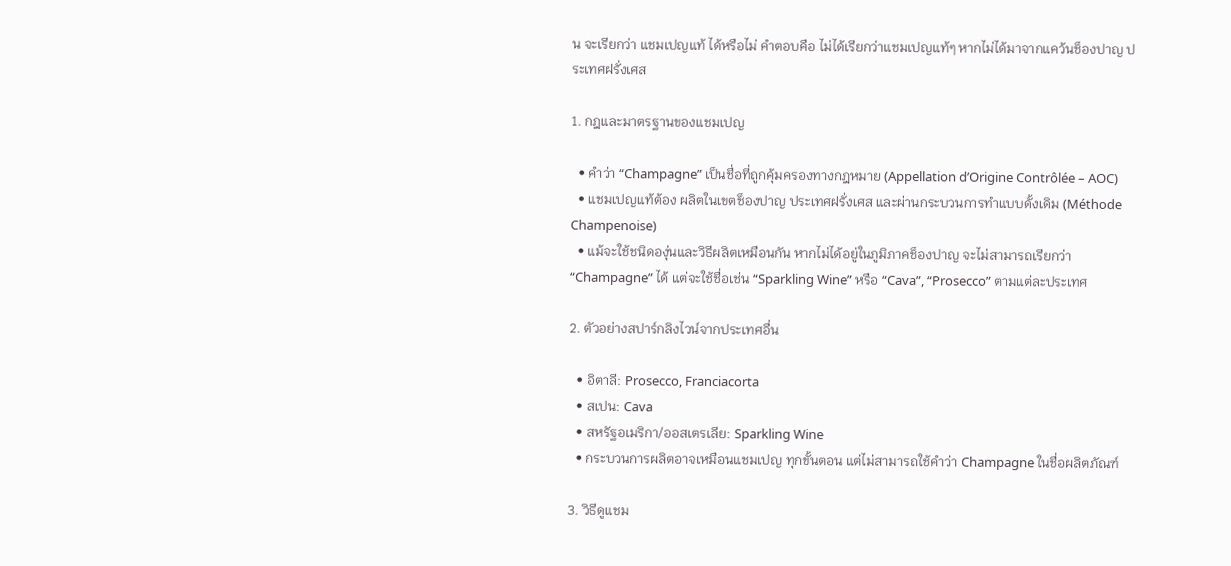น จะเรียกว่า แชมเปญแท้ ได้หรือไม่ คำตอบคือ ไม่ได้เรียกว่าแชมเปญแท้ๆ หากไม่ได้มาจากแคว้นช็องปาญ ประเทศฝรั่งเศส

1. กฎและมาตรฐานของแชมเปญ

  • คำว่า “Champagne” เป็นชื่อที่ถูกคุ้มครองทางกฎหมาย (Appellation d’Origine Contrôlée – AOC)
  • แชมเปญแท้ต้อง ผลิตในเขตช็องปาญ ประเทศฝรั่งเศส และผ่านกระบวนการทำแบบดั้งเดิม (Méthode Champenoise)
  • แม้จะใช้ชนิดองุ่นและวิธีผลิตเหมือนกัน หากไม่ได้อยู่ในภูมิภาคช็องปาญ จะไม่สามารถเรียกว่า“Champagne” ได้ แต่จะใช้ชื่อเช่น “Sparkling Wine” หรือ “Cava”, “Prosecco” ตามแต่ละประเทศ

2. ตัวอย่างสปาร์กลิงไวน์จากประเทศอื่น

  • อิตาลี: Prosecco, Franciacorta
  • สเปน: Cava
  • สหรัฐอเมริกา/ออสเตรเลีย: Sparkling Wine
  • กระบวนการผลิตอาจเหมือนแชมเปญ ทุกขั้นตอน แต่ไม่สามารถใช้คำว่า Champagne ในชื่อผลิตภัณฑ์

3. วิธีดูแชม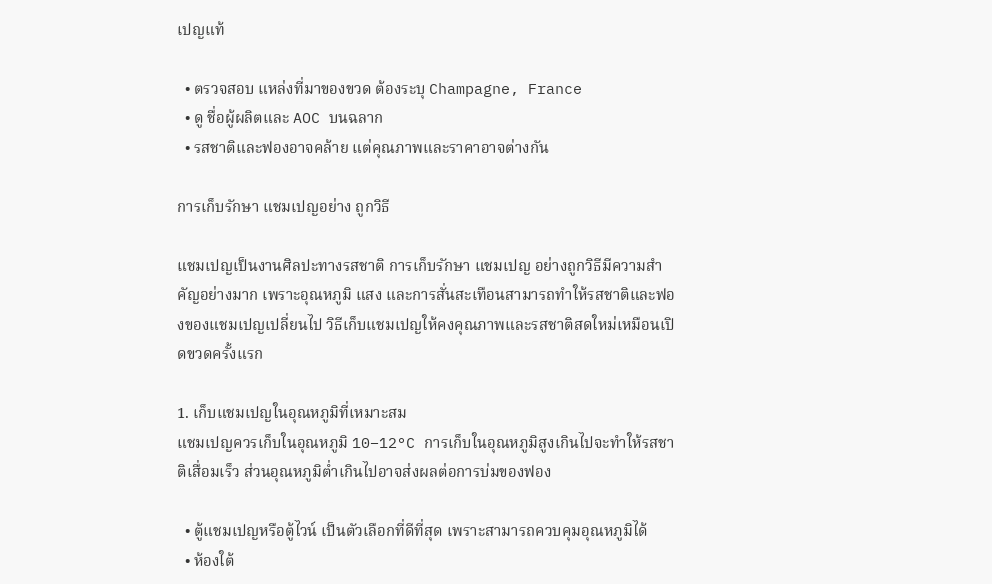เปญแท้

  • ตรวจสอบ แหล่งที่มาของขวด ต้องระบุ Champagne, France
  • ดู ชื่อผู้ผลิตและ AOC บนฉลาก
  • รสชาติและฟองอาจคล้าย แต่คุณภาพและราคาอาจต่างกัน

การเก็บรักษา แชมเปญอย่าง ถูกวิธี

แชมเปญเป็นงานศิลปะทางรสชาติ การเก็บรักษา แชมเปญ อย่างถูกวิธีมีความสำคัญอย่างมาก เพราะอุณหภูมิ แสง และการสั่นสะเทือนสามารถทำให้รสชาติและฟองของแชมเปญเปลี่ยนไป วิธีเก็บแชมเปญให้คงคุณภาพและรสชาติสดใหม่เหมือนเปิดขวดครั้งแรก

1. เก็บแชมเปญในอุณหภูมิที่เหมาะสม
แชมเปญควรเก็บในอุณหภูมิ 10–12°C การเก็บในอุณหภูมิสูงเกินไปจะทำให้รสชาติเสื่อมเร็ว ส่วนอุณหภูมิต่ำเกินไปอาจส่งผลต่อการบ่มของฟอง

  • ตู้แชมเปญหรือตู้ไวน์ เป็นตัวเลือกที่ดีที่สุด เพราะสามารถควบคุมอุณหภูมิได้
  • ห้องใต้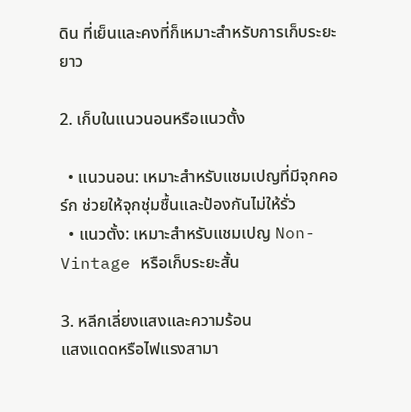ดิน ที่เย็นและคงที่ก็เหมาะสำหรับการเก็บระยะยาว

2. เก็บในแนวนอนหรือแนวตั้ง

  • แนวนอน: เหมาะสำหรับแชมเปญที่มีจุกคอร์ก ช่วยให้จุกชุ่มชื้นและป้องกันไม่ให้รั่ว
  • แนวตั้ง: เหมาะสำหรับแชมเปญ Non-Vintage หรือเก็บระยะสั้น

3. หลีกเลี่ยงแสงและความร้อน
แสงแดดหรือไฟแรงสามา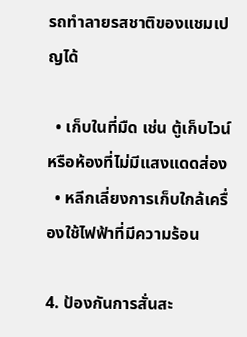รถทำลายรสชาติของแชมเปญได้

  • เก็บในที่มืด เช่น ตู้เก็บไวน์ หรือห้องที่ไม่มีแสงแดดส่อง
  • หลีกเลี่ยงการเก็บใกล้เครื่องใช้ไฟฟ้าที่มีความร้อน

4. ป้องกันการสั่นสะ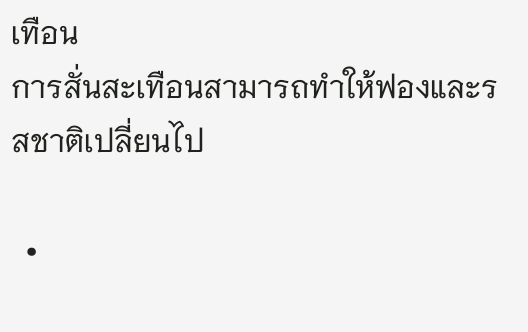เทือน
การสั่นสะเทือนสามารถทำให้ฟองและรสชาติเปลี่ยนไป

  •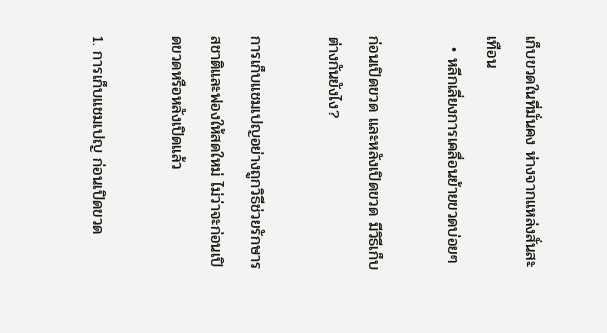เก็บขวดในที่มั่นคง ห่างจากแหล่งสั่นสะเทือน
  • หลีกเลี่ยงการเคลื่อนย้ายขวดบ่อยๆ

ก่อนเปิดขวด และหลังเปิดขวด มีวิธีเก็บต่างกันยังไง?

การเก็บแชมเปญอย่างถูกวิธีช่วยรักษารสชาติและฟองให้สดใหม่ ไม่ว่าจะก่อนเปิดขวดหรือหลังเปิดแล้ว

1. การเก็บแชมเปญ ก่อนเปิดขวด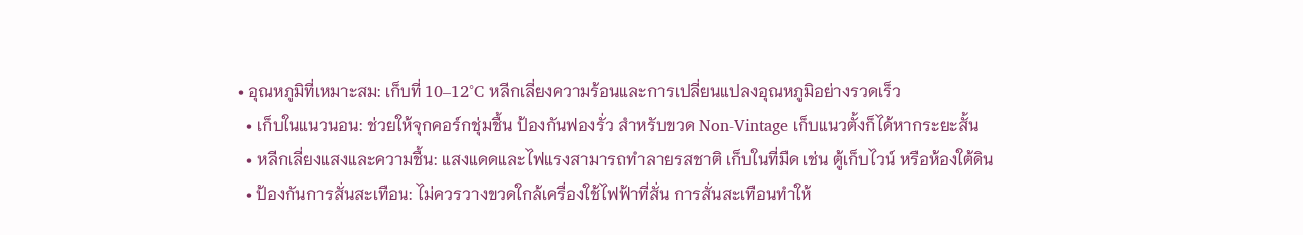• อุณหภูมิที่เหมาะสม: เก็บที่ 10–12°C หลีกเลี่ยงความร้อนและการเปลี่ยนแปลงอุณหภูมิอย่างรวดเร็ว
  • เก็บในแนวนอน: ช่วยให้จุกคอร์กชุ่มชื้น ป้องกันฟองรั่ว สำหรับขวด Non-Vintage เก็บแนวตั้งก็ได้หากระยะสั้น
  • หลีกเลี่ยงแสงและความชื้น: แสงแดดและไฟแรงสามารถทำลายรสชาติ เก็บในที่มืด เช่น ตู้เก็บไวน์ หรือห้องใต้ดิน
  • ป้องกันการสั่นสะเทือน: ไม่ควรวางขวดใกล้เครื่องใช้ไฟฟ้าที่สั่น การสั่นสะเทือนทำให้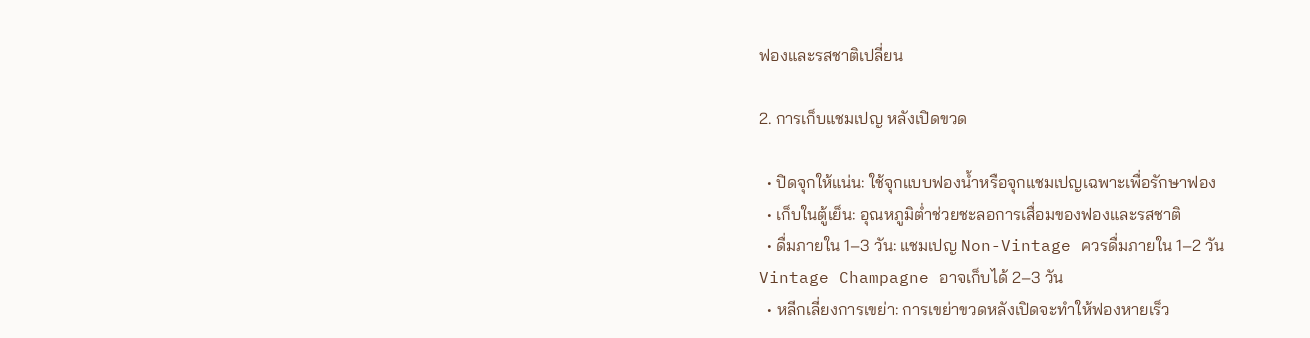ฟองและรสชาติเปลี่ยน

2. การเก็บแชมเปญ หลังเปิดขวด

  • ปิดจุกให้แน่น: ใช้จุกแบบฟองน้ำหรือจุกแชมเปญเฉพาะเพื่อรักษาฟอง
  • เก็บในตู้เย็น: อุณหภูมิต่ำช่วยชะลอการเสื่อมของฟองและรสชาติ
  • ดื่มภายใน 1–3 วัน: แชมเปญ Non-Vintage ควรดื่มภายใน 1–2 วัน Vintage Champagne อาจเก็บได้ 2–3 วัน
  • หลีกเลี่ยงการเขย่า: การเขย่าขวดหลังเปิดจะทำให้ฟองหายเร็ว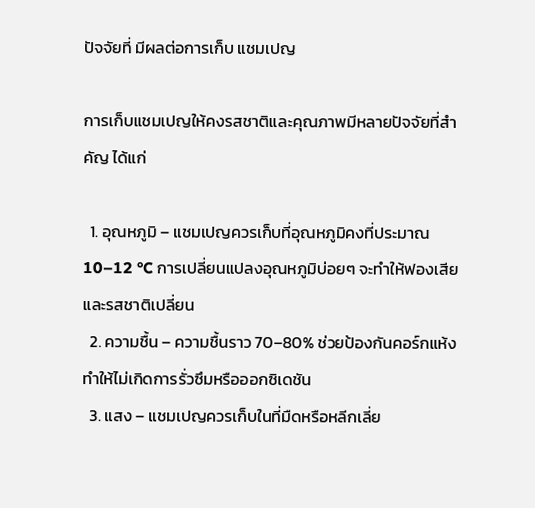ปัจจัยที่ มีผลต่อการเก็บ แชมเปญ

การเก็บแชมเปญให้คงรสชาติและคุณภาพมีหลายปัจจัยที่สำคัญ ได้แก่

  1. อุณหภูมิ – แชมเปญควรเก็บที่อุณหภูมิคงที่ประมาณ 10–12 °C การเปลี่ยนแปลงอุณหภูมิบ่อยๆ จะทำให้ฟองเสียและรสชาติเปลี่ยน
  2. ความชื้น – ความชื้นราว 70–80% ช่วยป้องกันคอร์กแห้ง ทำให้ไม่เกิดการรั่วซึมหรือออกซิเดชัน
  3. แสง – แชมเปญควรเก็บในที่มืดหรือหลีกเลี่ย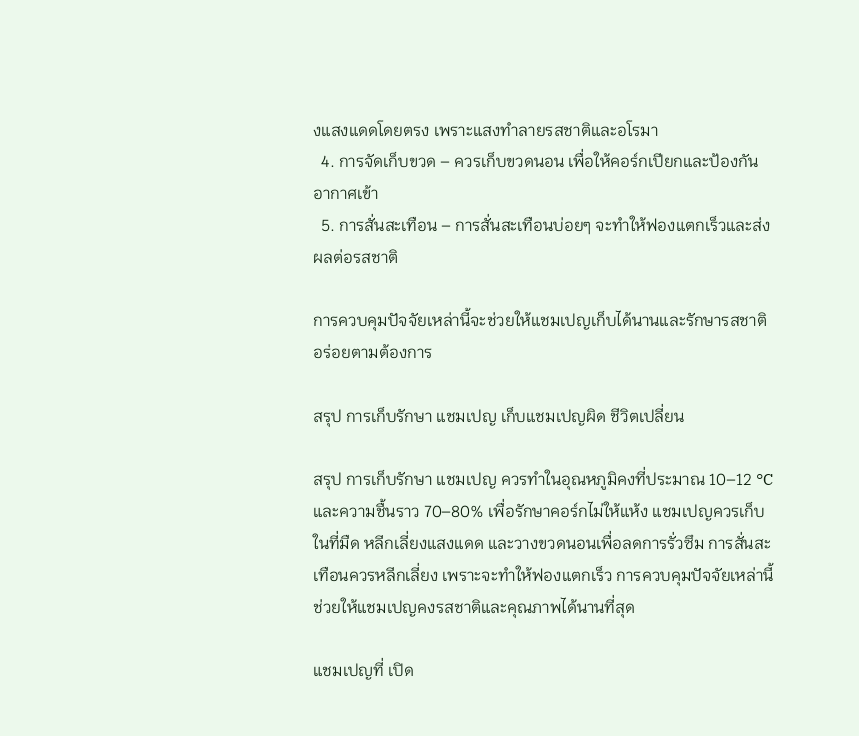งแสงแดดโดยตรง เพราะแสงทำลายรสชาติและอโรมา
  4. การจัดเก็บขวด – ควรเก็บขวดนอน เพื่อให้คอร์กเปียกและป้องกันอากาศเข้า
  5. การสั่นสะเทือน – การสั่นสะเทือนบ่อยๆ จะทำให้ฟองแตกเร็วและส่งผลต่อรสชาติ

การควบคุมปัจจัยเหล่านี้จะช่วยให้แชมเปญเก็บได้นานและรักษารสชาติอร่อยตามต้องการ

สรุป การเก็บรักษา แชมเปญ เก็บแชมเปญผิด ชีวิตเปลี่ยน

สรุป การเก็บรักษา แชมเปญ ควรทำในอุณหภูมิคงที่ประมาณ 10–12 °C และความชื้นราว 70–80% เพื่อรักษาคอร์กไม่ให้แห้ง แชมเปญควรเก็บในที่มืด หลีกเลี่ยงแสงแดด และวางขวดนอนเพื่อลดการรั่วซึม การสั่นสะเทือนควรหลีกเลี่ยง เพราะจะทำให้ฟองแตกเร็ว การควบคุมปัจจัยเหล่านี้ช่วยให้แชมเปญคงรสชาติและคุณภาพได้นานที่สุด

แชมเปญที่ เปิด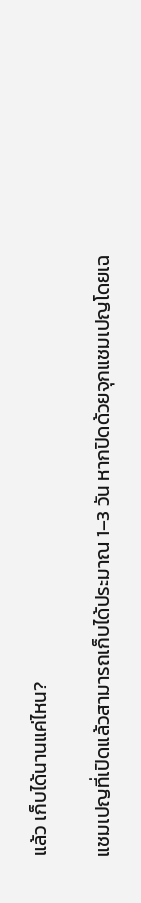แล้ว เก็บได้นานแค่ไหน?

แชมเปญที่เปิดแล้วสามารถเก็บได้ประมาณ 1–3 วัน หากปิดด้วยจุกแชมเปญโดยเฉ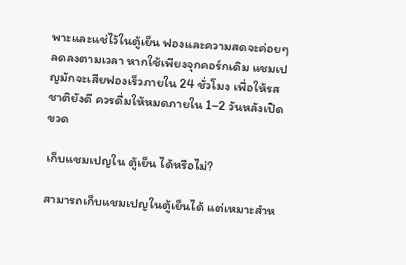พาะและแช่ไว้ในตู้เย็น ฟองและความสดจะค่อยๆ ลดลงตามเวลา หากใช้เพียงจุกคอร์กเดิม แชมเปญมักจะเสียฟองเร็วภายใน 24 ชั่วโมง เพื่อให้รสชาติยังดี ควรดื่มให้หมดภายใน 1–2 วันหลังเปิดขวด

เก็บแชมเปญใน ตู้เย็น ได้หรือไม่?

สามารถเก็บแชมเปญในตู้เย็นได้ แต่เหมาะสำห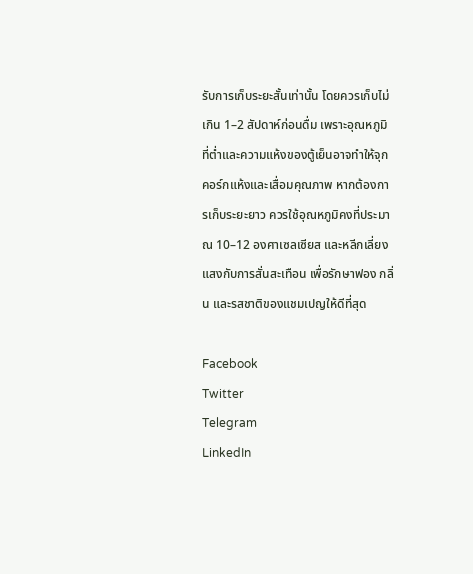รับการเก็บระยะสั้นเท่านั้น โดยควรเก็บไม่เกิน 1–2 สัปดาห์ก่อนดื่ม เพราะอุณหภูมิที่ต่ำและความแห้งของตู้เย็นอาจทำให้จุกคอร์กแห้งและเสื่อมคุณภาพ หากต้องการเก็บระยะยาว ควรใช้อุณหภูมิคงที่ประมาณ 10–12 องศาเซลเซียส และหลีกเลี่ยงแสงกับการสั่นสะเทือน เพื่อรักษาฟอง กลิ่น และรสชาติของแชมเปญให้ดีที่สุด

Facebook
Twitter
Telegram
LinkedIn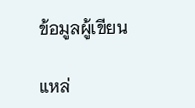ข้อมูลผู้เขียน

แหล่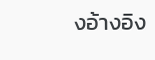งอ้างอิง